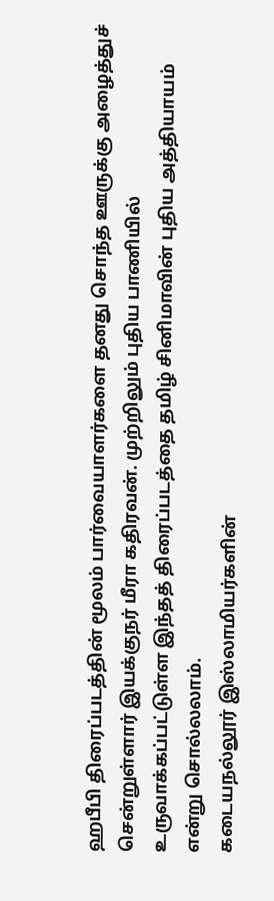ஹபீபி திரைப்படத்தின் மூலம் பார்வையாளர்களை தனது சொந்த ஊருக்கு அழைத்துச் சென்றுள்ளார் இயக்குநர் மீரா கதிரவன். முற்றிலும் புதிய பாணியில் உருவாக்கப்பட்டுள்ள இந்தத் திரைப்படத்தை தமிழ் சினிமாவின் புதிய அத்தியாயம் என்று சொல்லலாம்.
கடையநல்லூர் இஸ்லாமியர்களின்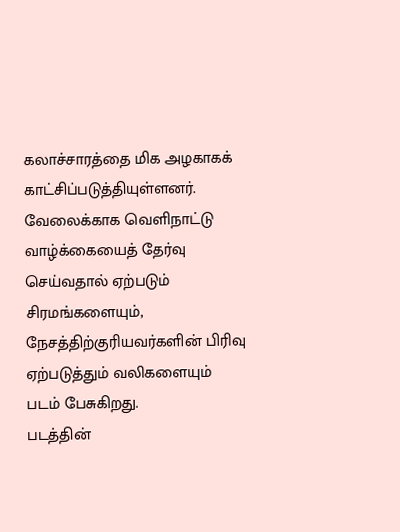கலாச்சாரத்தை மிக அழகாகக் காட்சிப்படுத்தியுள்ளனர். வேலைக்காக வெளிநாட்டு வாழ்க்கையைத் தேர்வு செய்வதால் ஏற்படும் சிரமங்களையும், நேசத்திற்குரியவர்களின் பிரிவு ஏற்படுத்தும் வலிகளையும் படம் பேசுகிறது.
படத்தின்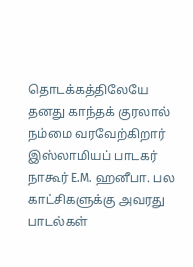தொடக்கத்திலேயே தனது காந்தக் குரலால் நம்மை வரவேற்கிறார் இஸ்லாமியப் பாடகர் நாகூர் E.M. ஹனீபா. பல காட்சிகளுக்கு அவரது பாடல்கள்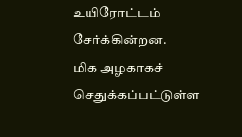உயிரோட்டம் சேர்க்கின்றன.
மிக அழகாகச் செதுக்கப்பட்டுள்ள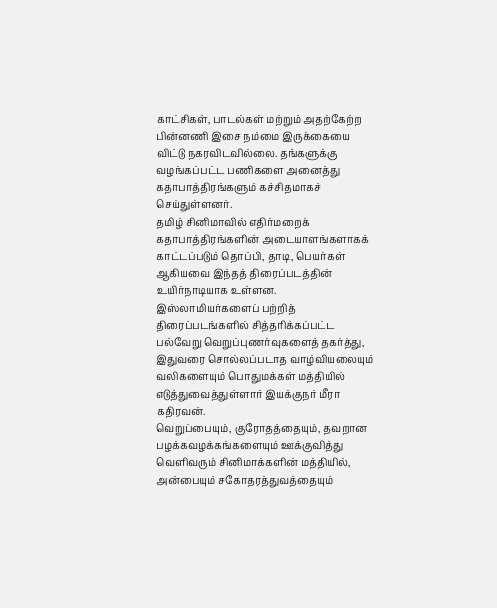காட்சிகள், பாடல்கள் மற்றும் அதற்கேற்ற பின்னணி இசை நம்மை இருக்கையை விட்டு நகரவிடவில்லை. தங்களுக்கு வழங்கப்பட்ட பணிகளை அனைத்து கதாபாத்திரங்களும் கச்சிதமாகச் செய்துள்ளனர்.
தமிழ் சினிமாவில் எதிர்மறைக் கதாபாத்திரங்களின் அடையாளங்களாகக் காட்டப்படும் தொப்பி, தாடி, பெயர்கள் ஆகியவை இந்தத் திரைப்படத்தின் உயிர்நாடியாக உள்ளன.
இஸ்லாமியர்களைப் பற்றித் திரைப்படங்களில் சித்தரிக்கப்பட்ட பல்வேறு வெறுப்புணர்வுகளைத் தகர்த்து, இதுவரை சொல்லப்படாத வாழ்வியலையும் வலிகளையும் பொதுமக்கள் மத்தியில் எடுத்துவைத்துள்ளார் இயக்குநர் மீரா கதிரவன்.
வெறுப்பையும், குரோதத்தையும், தவறான பழக்கவழக்கங்களையும் ஊக்குவித்து வெளிவரும் சினிமாக்களின் மத்தியில், அன்பையும் சகோதரத்துவத்தையும்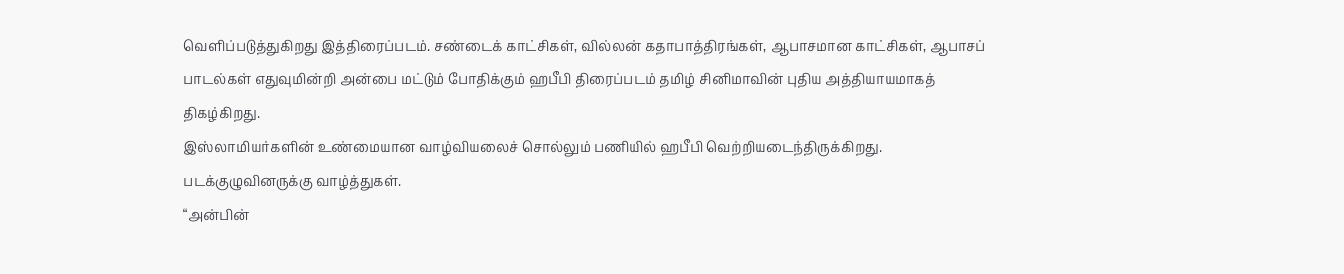வெளிப்படுத்துகிறது இத்திரைப்படம். சண்டைக் காட்சிகள், வில்லன் கதாபாத்திரங்கள், ஆபாசமான காட்சிகள், ஆபாசப் பாடல்கள் எதுவுமின்றி அன்பை மட்டும் போதிக்கும் ஹபீபி திரைப்படம் தமிழ் சினிமாவின் புதிய அத்தியாயமாகத் திகழ்கிறது.
இஸ்லாமியர்களின் உண்மையான வாழ்வியலைச் சொல்லும் பணியில் ஹபீபி வெற்றியடைந்திருக்கிறது.
படக்குழுவினருக்கு வாழ்த்துகள்.
“அன்பின்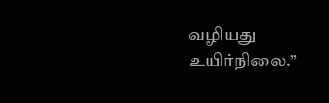வழியது உயிர்நிலை.”